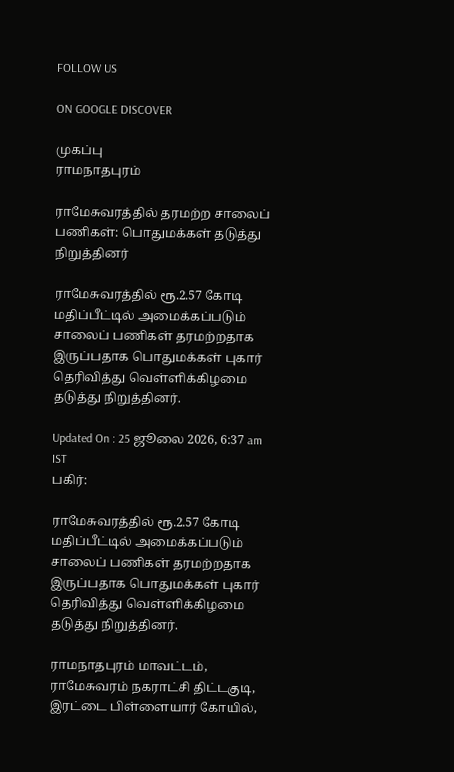FOLLOW US

ON GOOGLE DISCOVER

முகப்பு
ராமநாதபுரம்

ராமேசுவரத்தில் தரமற்ற சாலைப் பணிகள்: பொதுமக்கள் தடுத்து நிறுத்தினர்

ராமேசுவரத்தில் ரூ.2.57 கோடி மதிப்பீட்டில் அமைக்கப்படும் சாலைப் பணிகள் தரமற்றதாக இருப்பதாக பொதுமக்கள் புகார் தெரிவித்து வெள்ளிக்கிழமை தடுத்து நிறுத்தினர்.

Updated On : 25 ஜூலை 2026, 6:37 am IST
பகிர்:

ராமேசுவரத்தில் ரூ.2.57 கோடி மதிப்பீட்டில் அமைக்கப்படும் சாலைப் பணிகள் தரமற்றதாக இருப்பதாக பொதுமக்கள் புகார் தெரிவித்து வெள்ளிக்கிழமை தடுத்து நிறுத்தினர்.

ராமநாதபுரம் மாவட்டம், ராமேசுவரம் நகராட்சி திட்டகுடி, இரட்டை பிள்ளையார் கோயில்,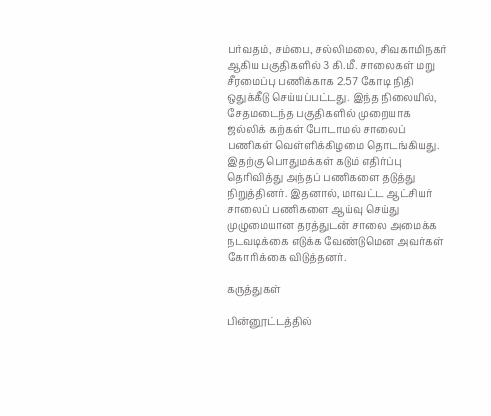பர்வதம், சம்பை, சல்லிமலை, சிவகாமிநகர் ஆகிய பகுதிகளில் 3 கி.மீ. சாலைகள் மறு சீரமைப்பு பணிக்காக 2.57 கோடி நிதி ஒதுக்கீடு செய்யப்பட்டது. இந்த நிலையில், சேதமடைந்த பகுதிகளில் முறையாக ஜல்லிக் கற்கள் போடாமல் சாலைப் பணிகள் வெள்ளிக்கிழமை தொடங்கியது. இதற்கு பொதுமக்கள் கடும் எதிர்ப்பு தெரிவித்து அந்தப் பணிகளை தடுத்து நிறுத்தினர். இதனால், மாவட்ட ஆட்சியர் சாலைப் பணிகளை ஆய்வு செய்து முழுமையான தரத்துடன் சாலை அமைக்க நடவடிக்கை எடுக்க வேண்டுமென அவர்கள் கோரிக்கை விடுத்தனர்.

கருத்துகள்

பின்னூட்டத்தில்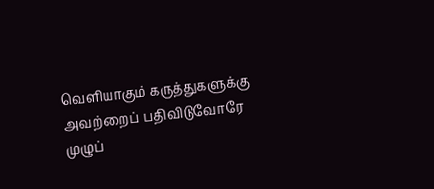வெளியாகும் கருத்துகளுக்கு அவற்றைப் பதிவிடுவோரே முழுப்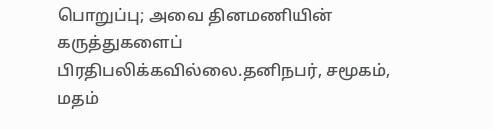பொறுப்பு; அவை தினமணியின் கருத்துகளைப் பிரதிபலிக்கவில்லை.தனிநபர், சமூகம், மதம்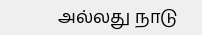அல்லது நாடு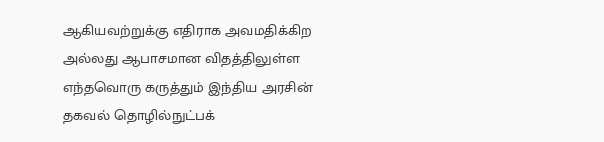ஆகியவற்றுக்கு எதிராக அவமதிக்கிற அல்லது ஆபாசமான விதத்திலுள்ள எந்தவொரு கருத்தும் இந்திய அரசின் தகவல் தொழில்நுட்பக்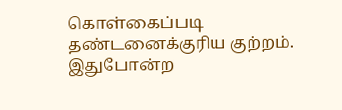கொள்கைப்படி தண்டனைக்குரிய குற்றம். இதுபோன்ற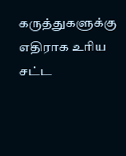கருத்துகளுக்கு எதிராக உரிய சட்ட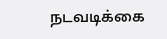நடவடிக்கை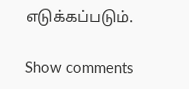எடுக்கப்படும்.

Show comments